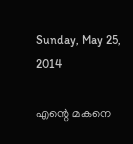Sunday, May 25, 2014

എന്റെ മകനെ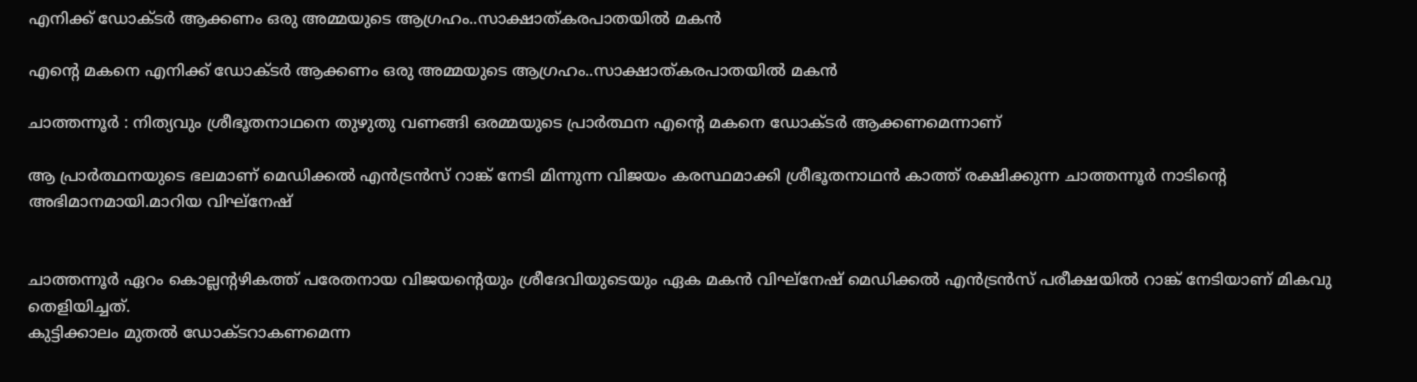എനിക്ക് ഡോക്ടര്‍ ആക്കണം ഒരു അമ്മയുടെ ആഗ്രഹം..സാക്ഷാത്കരപാതയില്‍ മകന്‍

എന്റെ മകനെ എനിക്ക് ഡോക്ടര്‍ ആക്കണം ഒരു അമ്മയുടെ ആഗ്രഹം..സാക്ഷാത്കരപാതയില്‍ മകന്‍

ചാത്തന്നൂര്‍ : നിത്യവും ശ്രീഭൂതനാഥനെ തുഴുതു വണങ്ങി ഒരമ്മയുടെ പ്രാര്‍ത്ഥന എന്റെ മകനെ ഡോക്ടര്‍ ആക്കണമെന്നാണ്

ആ പ്രാര്‍ത്ഥനയുടെ ഭലമാണ് മെഡിക്കല്‍ എന്‍ട്രന്‍സ് റാങ്ക് നേടി മിന്നുന്ന വിജയം കരസ്ഥമാക്കി ശ്രീഭൂതനാഥന്‍ കാത്ത് രക്ഷിക്കുന്ന ചാത്തന്നൂര്‍ നാടിന്റെ അഭിമാനമായി.മാറിയ വിഘ്നേഷ്


ചാത്തന്നൂര്‍ ഏറം കൊല്ലന്റഴികത്ത് പരേതനായ വിജയന്റെയും ശ്രീദേവിയുടെയും ഏക മകന്‍ വിഘ്നേഷ് മെഡിക്കല്‍ എന്‍ട്രന്‍സ് പരീക്ഷയില്‍ റാങ്ക് നേടിയാണ് മികവു തെളിയിച്ചത്.
കുട്ടിക്കാലം മുതല്‍ ഡോക്ടറാകണമെന്ന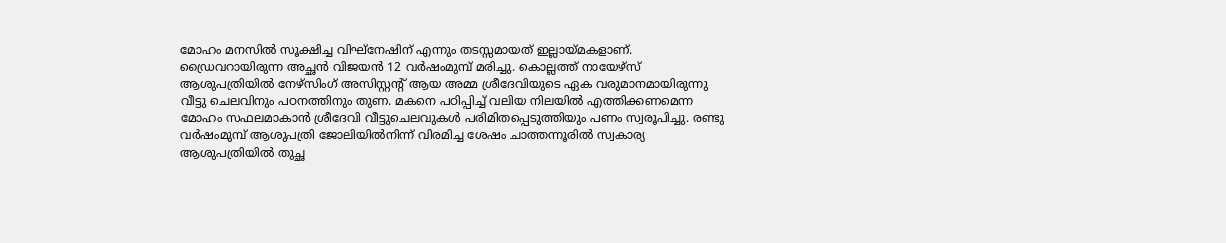മോഹം മനസില്‍ സൂക്ഷിച്ച വിഘ്നേഷിന് എന്നും തടസ്സമായത് ഇല്ലായ്മകളാണ്. ഡ്രൈവറായിരുന്ന അച്ഛന്‍ വിജയന്‍ 12 വര്‍ഷംമുമ്പ് മരിച്ചു. കൊല്ലത്ത് നായേഴ്സ് ആശുപത്രിയില്‍ നേഴ്സിംഗ് അസിസ്റ്റന്റ് ആയ അമ്മ ശ്രീദേവിയുടെ ഏക വരുമാനമായിരുന്നു വീട്ടു ചെലവിനും പഠനത്തിനും തുണ. മകനെ പഠിപ്പിച്ച് വലിയ നിലയില്‍ എത്തിക്കണമെന്ന മോഹം സഫലമാകാന്‍ ശ്രീദേവി വീട്ടുചെലവുകള്‍ പരിമിതപ്പെടുത്തിയും പണം സ്വരൂപിച്ചു. രണ്ടു വര്‍ഷംമുമ്പ് ആശുപത്രി ജോലിയില്‍നിന്ന് വിരമിച്ച ശേഷം ചാത്തന്നൂരില്‍ സ്വകാര്യ ആശുപത്രിയില്‍ തുച്ഛ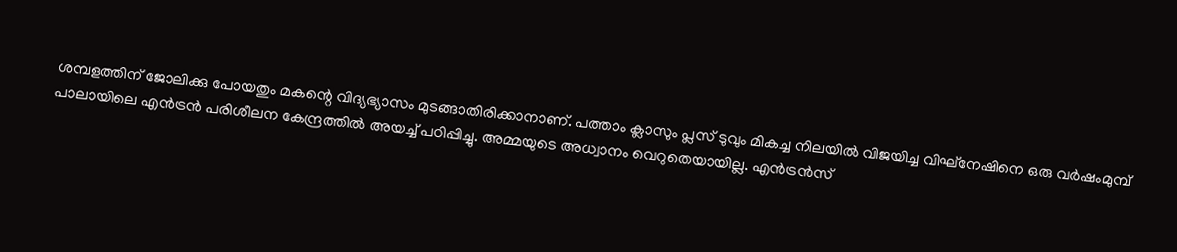ശമ്പളത്തിന് ജോലിക്കു പോയതും മകന്റെ വിദ്യഭ്യാസം മുടങ്ങാതിരിക്കാനാണ്. പത്താം ക്ലാസും പ്ലസ് ടുവും മികച്ച നിലയില്‍ വിജയിച്ച വിഘ്നേഷിനെ ഒരു വര്‍ഷംമുമ്പ് പാലായിലെ എന്‍ട്രന്‍ പരിശീലന കേന്ദ്രത്തില്‍ അയച്ച് പഠിപ്പിച്ചു. അമ്മയുടെ അധ്വാനം വെറുതെയായില്ല. എന്‍ട്രന്‍സ്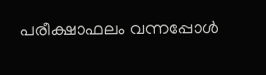പരീക്ഷാഫലം വന്നപ്പോള്‍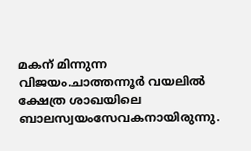മകന് മിന്നുന്ന വിജയം.ചാത്തന്നൂര്‍ വയലില്‍ ക്ഷേത്ര ശാഖയിലെ ബാലസ്വയംസേവകനായിരുന്നു.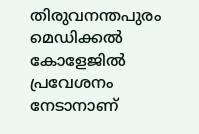തിരുവനന്തപുരം മെഡിക്കല്‍ കോളേജില്‍ പ്രവേശനം നേടാനാണ്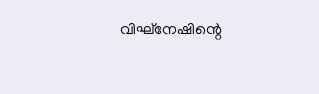വിഘ്നേഷിന്റെ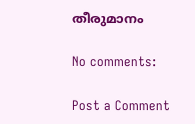തീരുമാനം

No comments:

Post a Comment